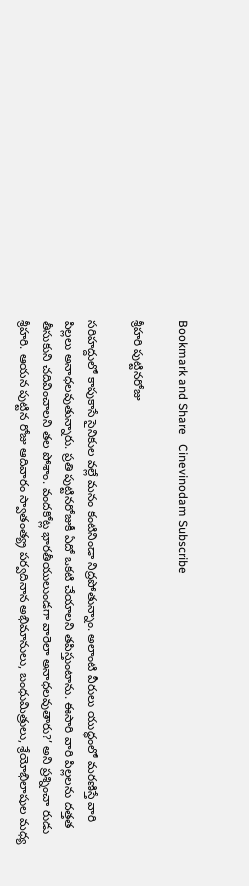Bookmark and Share   Cinevinodam Subscribe

శ్రీహరి పుట్టినరోజు

సరిహద్దులో కాపుకాసే సైనికుల వల్లే మనం కంటినిండా నిద్రపోతున్నాం. అలాంటి వీరులు యుద్ధంలో మరణిస్తే వారి పిల్లలు అనాధలవుతున్నారు. ప్రతి పుట్టినరోజుకీ ఏదో ఒకటి చేయాలని తపిస్తుంటాను. ఈసారి వారి పిల్లలను దత్తత తీసుకుని చదివించాలని తల పోశాం. వందకోట్ల భారతీయులుండగా వారెలా అనాధలవుతారు?’ అని ప్రశ్నించా రుడు శ్రీహరి. ఆయన పుట్టిన రోజు ఆదివారం స్వాతంత్య్ర పర్వదినాన అభిమానులు, బంధుమిత్రులు, శ్రేయోభిలాషుల మధ్య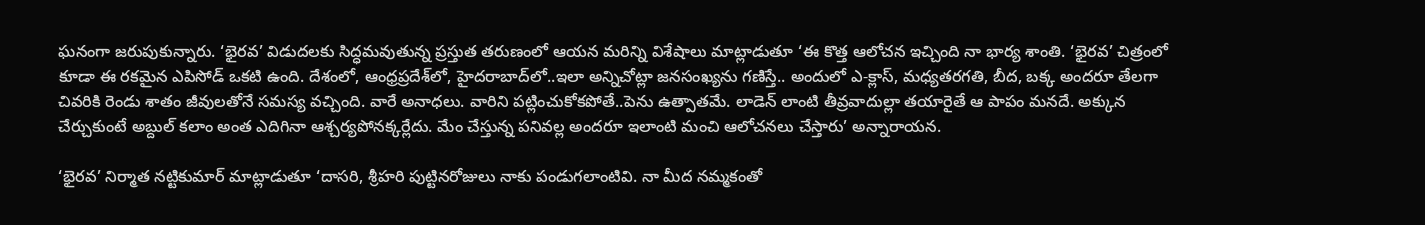ఘనంగా జరుపుకున్నారు. ‘భైరవ’ విడుదలకు సిద్ధమవుతున్న ప్రస్తుత తరుణంలో ఆయన మరిన్ని విశేషాలు మాట్లాడుతూ ‘ఈ కొత్త ఆలోచన ఇచ్చింది నా భార్య శాంతి. ‘భైరవ’ చిత్రంలో కూడా ఈ రకమైన ఎపిసోడ్‌ ఒకటి ఉంది. దేశంలో, ఆంధ్రప్రదేశ్‌లో, హైదరాబాద్‌లో..ఇలా అన్నిచోట్లా జనసంఖ్యను గణిస్తే.. అందులో ఎ-క్లాస్‌, మధ్యతరగతి, బీద, బక్క అందరూ తేలగా చివరికి రెండు శాతం జీవులతోనే సమస్య వచ్చింది. వారే అనాధలు. వారిని పట్లించుకోకపోతే..పెను ఉత్పాతమే. లాడెన్‌ లాంటి తీవ్రవాదుల్లా తయారైతే ఆ పాపం మనదే. అక్కున చేర్చుకుంటే అబ్దుల్‌ కలాం అంత ఎదిగినా ఆశ్చర్యపోనక్కర్లేదు. మేం చేస్తున్న పనివల్ల అందరూ ఇలాంటి మంచి ఆలోచనలు చేస్తారు’ అన్నారాయన.

‘భైరవ’ నిర్మాత నట్టికుమార్‌ మాట్లాడుతూ ‘దాసరి, శ్రీహరి పుట్టినరోజులు నాకు పండుగలాంటివి. నా మీద నమ్మకంతో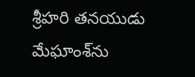శ్రీహరి తనయుడు మేఘాంశ్‌ను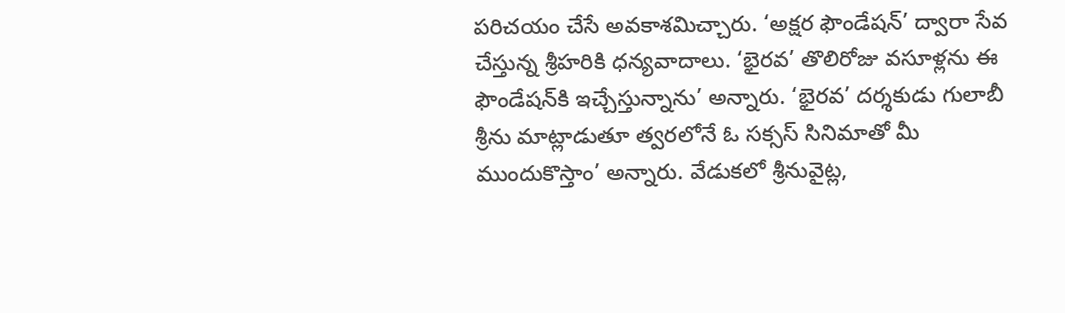పరిచయం చేసే అవకాశమిచ్చారు. ‘అక్షర ఫౌండేషన్‌’ ద్వారా సేవ చేస్తున్న శ్రీహరికి ధన్యవాదాలు. ‘భైరవ’ తొలిరోజు వసూళ్లను ఈ ఫౌండేషన్‌కి ఇచ్చేస్తున్నాను’ అన్నారు. ‘భైరవ’ దర్శకుడు గులాబీ శ్రీను మాట్లాడుతూ త్వరలోనే ఓ సక్సస్‌ సినిమాతో మీ ముందుకొస్తాం’ అన్నారు. వేడుకలో శ్రీనువైట్ల,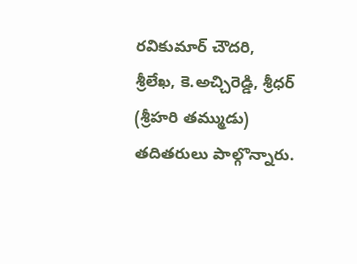రవికుమార్‌ చౌదరి, శ్రీలేఖ, కె.అచ్చిరెడ్డి, శ్రీధర్‌ (శ్రీహరి తమ్ముడు) తదితరులు పాల్గొన్నారు.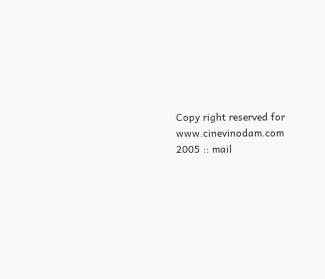Copy right reserved for www.cinevinodam.com 2005 :: mail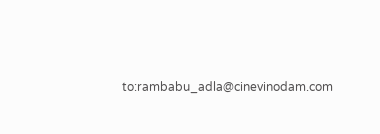to:rambabu_adla@cinevinodam.com